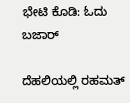ಭೇಟಿ ಕೊಡಿ: ಓದು ಬಜಾರ್

ದೆಹಲಿಯಲ್ಲಿ ರಹಮತ್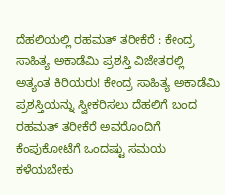ದೆಹಲಿಯಲ್ಲಿ ರಹಮತ್ ತರೀಕೆರೆ : ಕೇಂದ್ರ ಸಾಹಿತ್ಯ ಅಕಾಡೆಮಿ ಪ್ರಶಸ್ತಿ ವಿಜೇತರಲ್ಲಿ ಅತ್ಯಂತ ಕಿರಿಯರು! ಕೇಂದ್ರ ಸಾಹಿತ್ಯ ಅಕಾಡೆಮಿ ಪ್ರಶಸ್ತಿಯನ್ನು ಸ್ವೀಕರಿಸಲು ದೆಹಲಿಗೆ ಬಂದ ರಹಮತ್ ತರೀಕೆರೆ ಅವರೊಂದಿಗೆ ಕೆಂಪುಕೋಟೆಗೆ ಒಂದಷ್ಟು ಸಮಯ ಕಳೆಯಬೇಕು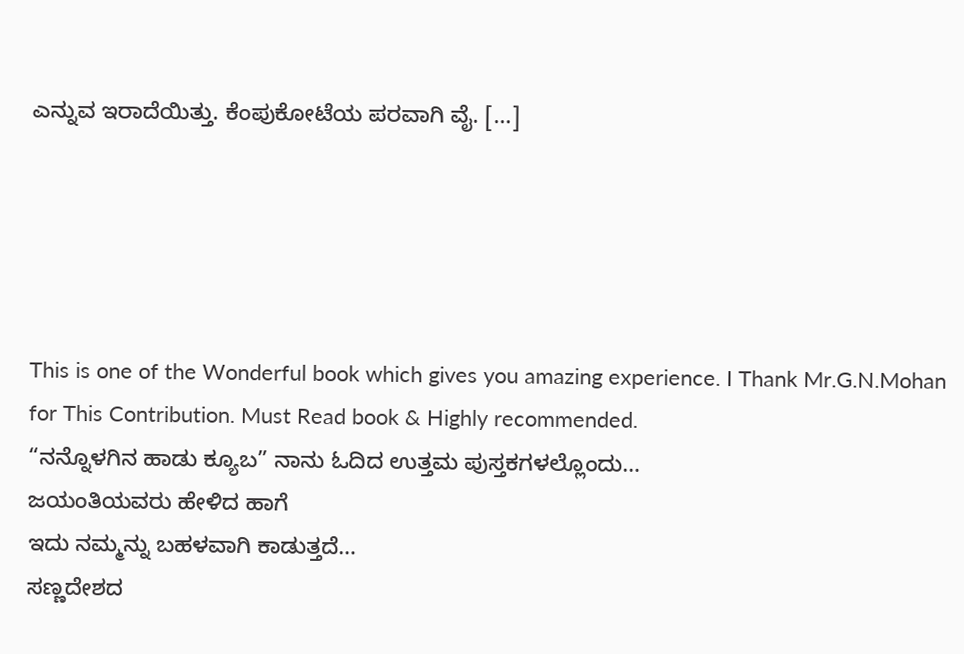ಎನ್ನುವ ಇರಾದೆಯಿತ್ತು. ಕೆಂಪುಕೋಟೆಯ ಪರವಾಗಿ ವೈ. […]





This is one of the Wonderful book which gives you amazing experience. I Thank Mr.G.N.Mohan for This Contribution. Must Read book & Highly recommended.
“ನನ್ನೊಳಗಿನ ಹಾಡು ಕ್ಯೂಬ” ನಾನು ಓದಿದ ಉತ್ತಮ ಪುಸ್ತಕಗಳಲ್ಲೊಂದು…
ಜಯಂತಿಯವರು ಹೇಳಿದ ಹಾಗೆ
ಇದು ನಮ್ಮನ್ನು ಬಹಳವಾಗಿ ಕಾಡುತ್ತದೆ…
ಸಣ್ಣದೇಶದ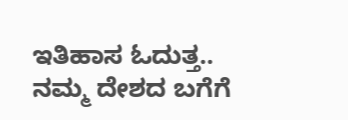ಇತಿಹಾಸ ಓದುತ್ತ..
ನಮ್ಮ ದೇಶದ ಬಗೆಗೆ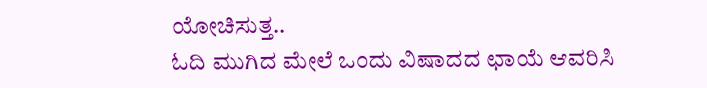ಯೋಚಿಸುತ್ತ..
ಓದಿ ಮುಗಿದ ಮೇಲೆ ಒಂದು ವಿಷಾದದ ಛಾಯೆ ಆವರಿಸಿ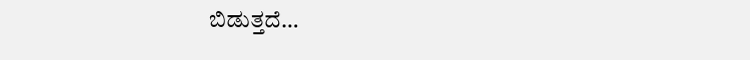ಬಿಡುತ್ತದೆ…